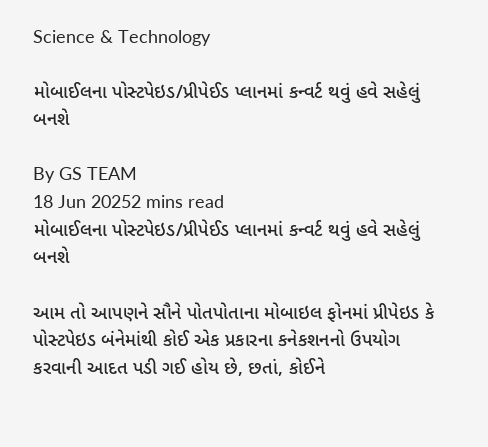Science & Technology

મોબાઈલના પોસ્ટપેઇડ/પ્રીપેઈડ પ્લાનમાં કન્વર્ટ થવું હવે સહેલું બનશે

By GS TEAM
18 Jun 20252 mins read
મોબાઈલના પોસ્ટપેઇડ/પ્રીપેઈડ પ્લાનમાં કન્વર્ટ થવું હવે સહેલું બનશે

આમ તો આપણને સૌને પોતપોતાના મોબાઇલ ફોનમાં પ્રીપેઇડ કે પોસ્ટપેઇડ બંનેમાંથી કોઈ એક પ્રકારના કનેકશનનો ઉપયોગ કરવાની આદત પડી ગઈ હોય છે, છતાં, કોઈને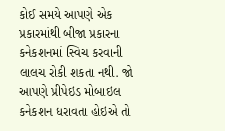કોઈ સમયે આપણે એક પ્રકારમાંથી બીજા પ્રકારના કનેકશનમાં સ્વિચ કરવાની લાલચ રોકી શકતા નથી. જો આપણે પ્રીપેઇડ મોબાઇલ કનેકશન ધરાવતા હોઇએ તો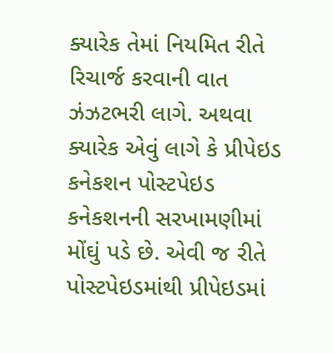ક્યારેક તેમાં નિયમિત રીતે રિચાર્જ કરવાની વાત ઝંઝટભરી લાગે. અથવા ક્યારેક એવું લાગે કે પ્રીપેઇડ કનેકશન પોસ્ટપેઇડ કનેકશનની સરખામણીમાં મોંઘું પડે છે. એવી જ રીતે પોસ્ટપેઇડમાંથી પ્રીપેઇડમાં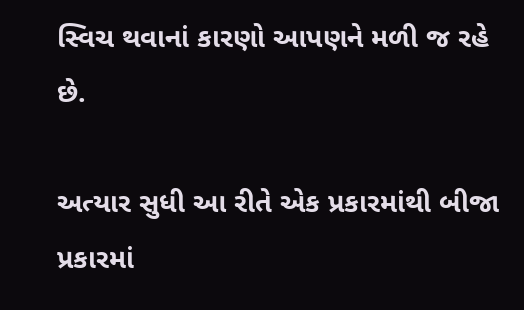સ્વિચ થવાનાં કારણો આપણને મળી જ રહે છે.

અત્યાર સુધી આ રીતે એક પ્રકારમાંથી બીજા પ્રકારમાં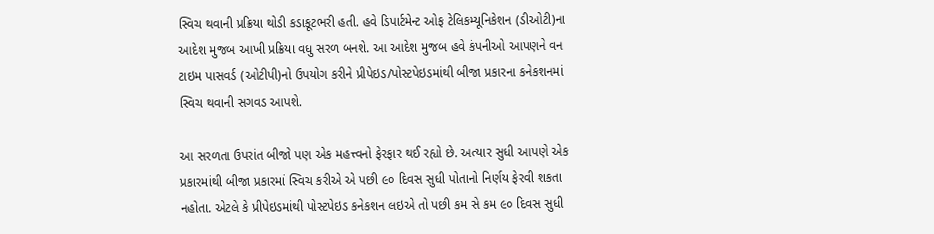સ્વિચ થવાની પ્રક્રિયા થોડી કડાકૂટભરી હતી. હવે ડિપાર્ટમેન્ટ ઓફ ટેલિકમ્યૂનિકેશન (ડીઓટી)ના આદેશ મુજબ આખી પ્રક્રિયા વધુ સરળ બનશે. આ આદેશ મુજબ હવે કંપનીઓ આપણને વન ટાઇમ પાસવર્ડ (ઓટીપી)નો ઉપયોગ કરીને પ્રીપેઇડ/પોસ્ટપેઇડમાંથી બીજા પ્રકારના કનેકશનમાં સ્વિચ થવાની સગવડ આપશે.

આ સરળતા ઉપરાંત બીજો પણ એક મહત્ત્વનો ફેરફાર થઈ રહ્યો છે. અત્યાર સુધી આપણે એક પ્રકારમાંથી બીજા પ્રકારમાં સ્વિચ કરીએ એ પછી ૯૦ દિવસ સુધી પોતાનો નિર્ણય ફેરવી શકતા નહોતા. એટલે કે પ્રીપેઇડમાંથી પોસ્ટપેઇડ કનેકશન લઇએ તો પછી કમ સે કમ ૯૦ દિવસ સુધી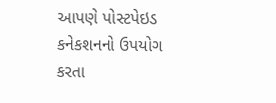આપણે પોસ્ટપેઇડ કનેકશનનો ઉપયોગ કરતા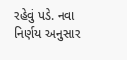રહેવું પડે. નવા નિર્ણય અનુસાર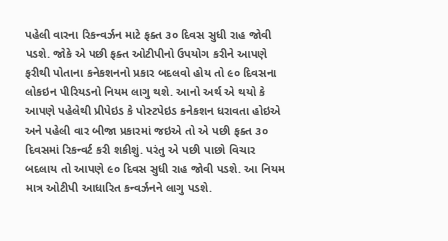પહેલી વારના રિકન્વર્ઝન માટે ફક્ત ૩૦ દિવસ સુધી રાહ જોવી પડશે. જોકે એ પછી ફક્ત ઓટીપીનો ઉપયોગ કરીને આપણે ફરીથી પોતાના કનેકશનનો પ્રકાર બદલવો હોય તો ૯૦ દિવસના લોકઇન પીરિયડનો નિયમ લાગુ થશે. આનો અર્થ એ થયો કે આપણે પહેલેથી પ્રીપેઇડ કે પોસ્ટપેઇડ કનેકશન ધરાવતા હોઇએ અને પહેલી વાર બીજા પ્રકારમાં જઇએ તો એ પછી ફક્ત ૩૦ દિવસમાં રિકન્વર્ટ કરી શકીશું. પરંતુ એ પછી પાછો વિચાર બદલાય તો આપણે ૯૦ દિવસ સુધી રાહ જોવી પડશે. આ નિયમ માત્ર ઓટીપી આધારિત કન્વર્ઝનને લાગુ પડશે.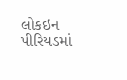લોકઇન પીરિયડમાં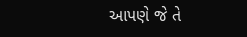આપણે જે તે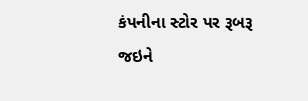કંપનીના સ્ટોર પર રૂબરૂ જઇને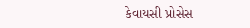કેવાયસી પ્રોસેસ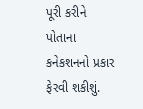પૂરી કરીને પોતાના કનેકશનનો પ્રકાર ફેરવી શકીશું.